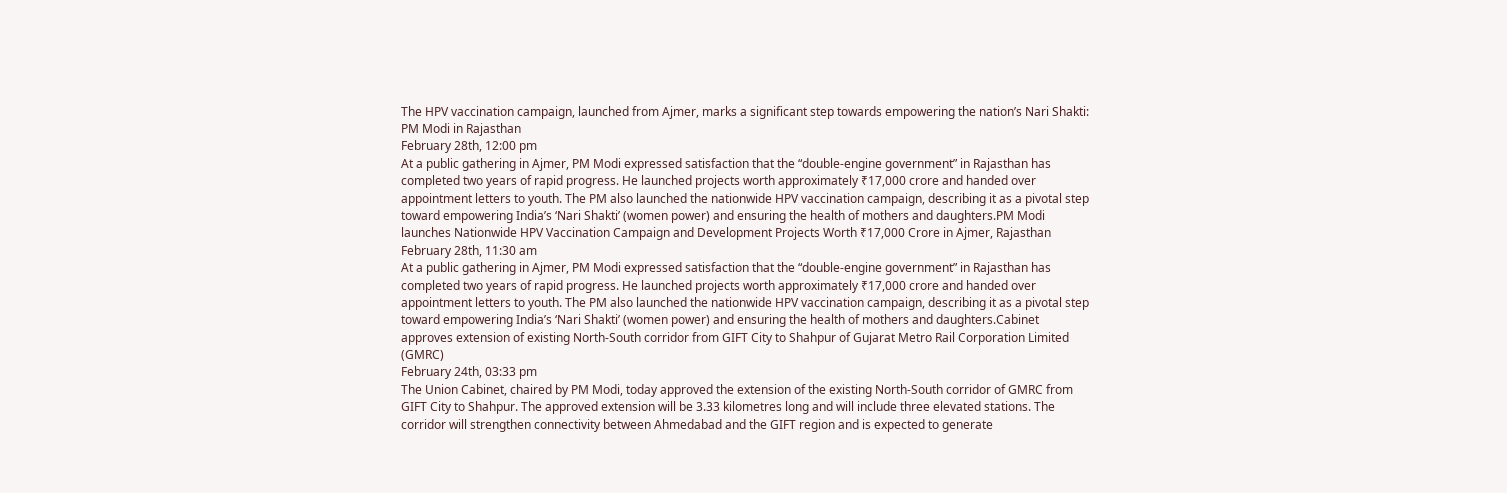The HPV vaccination campaign, launched from Ajmer, marks a significant step towards empowering the nation’s Nari Shakti: PM Modi in Rajasthan
February 28th, 12:00 pm
At a public gathering in Ajmer, PM Modi expressed satisfaction that the “double-engine government” in Rajasthan has completed two years of rapid progress. He launched projects worth approximately ₹17,000 crore and handed over appointment letters to youth. The PM also launched the nationwide HPV vaccination campaign, describing it as a pivotal step toward empowering India’s ‘Nari Shakti’ (women power) and ensuring the health of mothers and daughters.PM Modi launches Nationwide HPV Vaccination Campaign and Development Projects Worth ₹17,000 Crore in Ajmer, Rajasthan
February 28th, 11:30 am
At a public gathering in Ajmer, PM Modi expressed satisfaction that the “double-engine government” in Rajasthan has completed two years of rapid progress. He launched projects worth approximately ₹17,000 crore and handed over appointment letters to youth. The PM also launched the nationwide HPV vaccination campaign, describing it as a pivotal step toward empowering India’s ‘Nari Shakti’ (women power) and ensuring the health of mothers and daughters.Cabinet approves extension of existing North-South corridor from GIFT City to Shahpur of Gujarat Metro Rail Corporation Limited (GMRC)
February 24th, 03:33 pm
The Union Cabinet, chaired by PM Modi, today approved the extension of the existing North-South corridor of GMRC from GIFT City to Shahpur. The approved extension will be 3.33 kilometres long and will include three elevated stations. The corridor will strengthen connectivity between Ahmedabad and the GIFT region and is expected to generate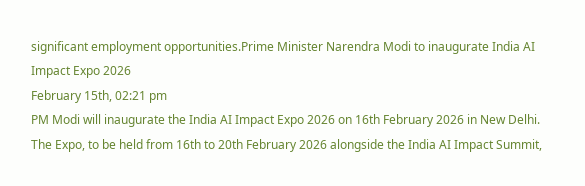significant employment opportunities.Prime Minister Narendra Modi to inaugurate India AI Impact Expo 2026
February 15th, 02:21 pm
PM Modi will inaugurate the India AI Impact Expo 2026 on 16th February 2026 in New Delhi. The Expo, to be held from 16th to 20th February 2026 alongside the India AI Impact Summit,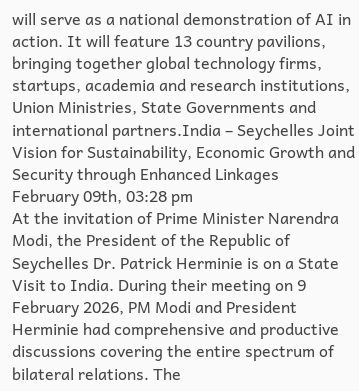will serve as a national demonstration of AI in action. It will feature 13 country pavilions, bringing together global technology firms, startups, academia and research institutions, Union Ministries, State Governments and international partners.India – Seychelles Joint Vision for Sustainability, Economic Growth and Security through Enhanced Linkages
February 09th, 03:28 pm
At the invitation of Prime Minister Narendra Modi, the President of the Republic of Seychelles Dr. Patrick Herminie is on a State Visit to India. During their meeting on 9 February 2026, PM Modi and President Herminie had comprehensive and productive discussions covering the entire spectrum of bilateral relations. The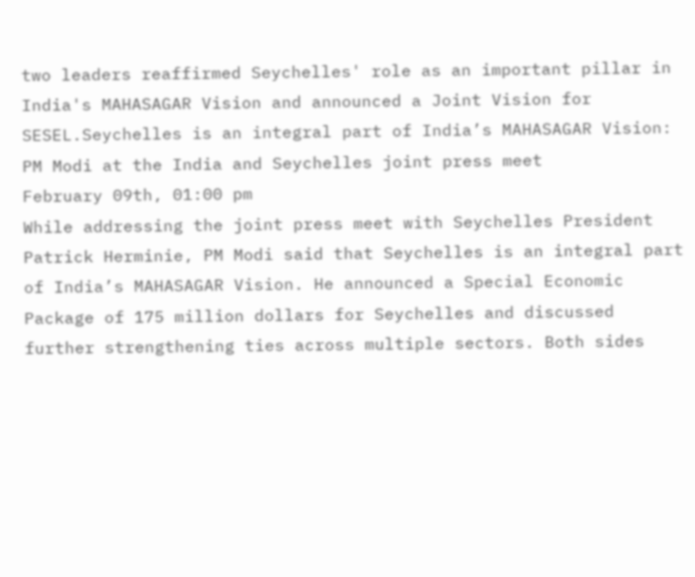two leaders reaffirmed Seychelles' role as an important pillar in India's MAHASAGAR Vision and announced a Joint Vision for SESEL.Seychelles is an integral part of India’s MAHASAGAR Vision: PM Modi at the India and Seychelles joint press meet
February 09th, 01:00 pm
While addressing the joint press meet with Seychelles President Patrick Herminie, PM Modi said that Seychelles is an integral part of India’s MAHASAGAR Vision. He announced a Special Economic Package of 175 million dollars for Seychelles and discussed further strengthening ties across multiple sectors. Both sides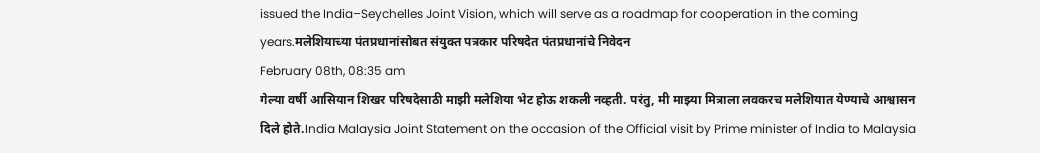issued the India–Seychelles Joint Vision, which will serve as a roadmap for cooperation in the coming years.मलेशियाच्या पंतप्रधानांसोबत संयुक्त पत्रकार परिषदेत पंतप्रधानांचे निवेदन
February 08th, 08:35 am
गेल्या वर्षी आसियान शिखर परिषदेसाठी माझी मलेशिया भेट होऊ शकली नव्हती. परंतु, मी माझ्या मित्राला लवकरच मलेशियात येण्याचे आश्वासन दिले होते.India Malaysia Joint Statement on the occasion of the Official visit by Prime minister of India to Malaysia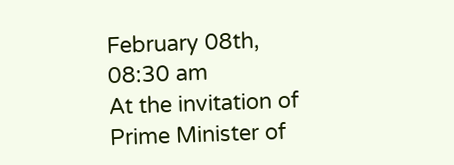February 08th, 08:30 am
At the invitation of Prime Minister of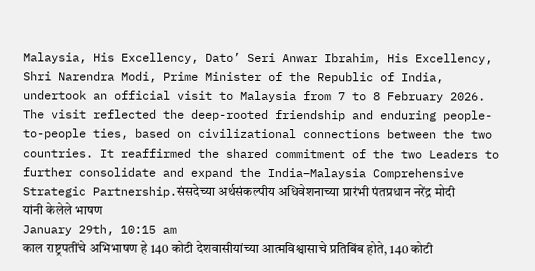Malaysia, His Excellency, Dato’ Seri Anwar Ibrahim, His Excellency, Shri Narendra Modi, Prime Minister of the Republic of India, undertook an official visit to Malaysia from 7 to 8 February 2026. The visit reflected the deep-rooted friendship and enduring people-to-people ties, based on civilizational connections between the two countries. It reaffirmed the shared commitment of the two Leaders to further consolidate and expand the India–Malaysia Comprehensive Strategic Partnership.संसदेच्या अर्थसंकल्पीय अधिवेशनाच्या प्रारंभी पंतप्रधान नरेंद्र मोदी यांनी केलेले भाषण
January 29th, 10:15 am
काल राष्ट्रपतींचे अभिभाषण हे 140 कोटी देशवासीयांच्या आत्मविश्वासाचे प्रतिबिंब होते, 140 कोटी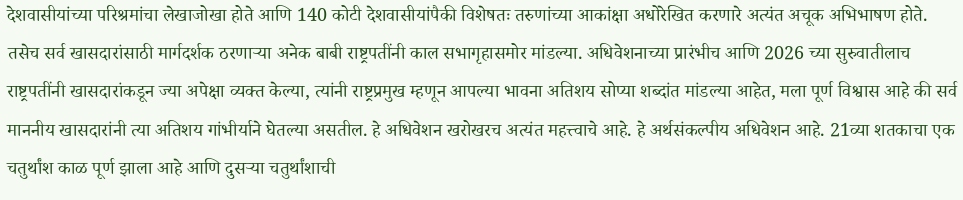देशवासीयांच्या परिश्रमांचा लेखाजोखा होते आणि 140 कोटी देशवासीयांपैकी विशेषतः तरुणांच्या आकांक्षा अधोरेखित करणारे अत्यंत अचूक अभिभाषण होते. तसेच सर्व खासदारांसाठी मार्गदर्शक ठरणाऱ्या अनेक बाबी राष्ट्रपतींनी काल सभागृहासमोर मांडल्या. अधिवेशनाच्या प्रारंभीच आणि 2026 च्या सुरुवातीलाच राष्ट्रपतींनी खासदारांकडून ज्या अपेक्षा व्यक्त केल्या, त्यांनी राष्ट्रप्रमुख म्हणून आपल्या भावना अतिशय सोप्या शब्दांत मांडल्या आहेत, मला पूर्ण विश्वास आहे की सर्व माननीय खासदारांनी त्या अतिशय गांभीर्याने घेतल्या असतील. हे अधिवेशन खरोखरच अत्यंत महत्त्वाचे आहे. हे अर्थसंकल्पीय अधिवेशन आहे. 21व्या शतकाचा एक चतुर्थांश काळ पूर्ण झाला आहे आणि दुसऱ्या चतुर्थांशाची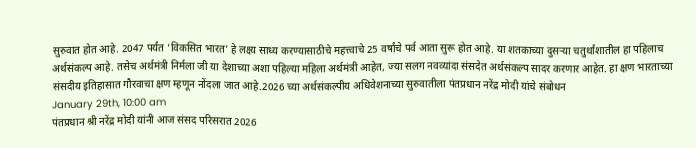सुरुवात होत आहे. 2047 पर्यंत ‘विकसित भारत’ हे लक्ष्य साध्य करण्यासाठीचे महत्त्वाचे 25 वर्षांचे पर्व आता सुरू होत आहे. या शतकाच्या दुसऱ्या चतुर्थांशातील हा पहिलाच अर्थसंकल्प आहे. तसेच अर्थमंत्री निर्मला जी या देशाच्या अशा पहिल्या महिला अर्थमंत्री आहेत, ज्या सलग नवव्यांदा संसदेत अर्थसंकल्प सादर करणार आहेत. हा क्षण भारताच्या संसदीय इतिहासात गौरवाचा क्षण म्हणून नोंदला जात आहे.2026 च्या अर्थसंकल्पीय अधिवेशनाच्या सुरुवातीला पंतप्रधान नरेंद्र मोदी यांचे संबोधन
January 29th, 10:00 am
पंतप्रधान श्री नरेंद्र मोदी यांनी आज संसद परिसरात 2026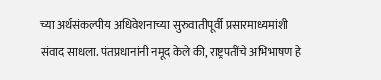च्या अर्थसंकल्पीय अधिवेशनाच्या सुरुवातीपूर्वी प्रसारमाध्यमांशी संवाद साधला. पंतप्रधानांनी नमूद केले की, राष्ट्रपतींचे अभिभाषण हे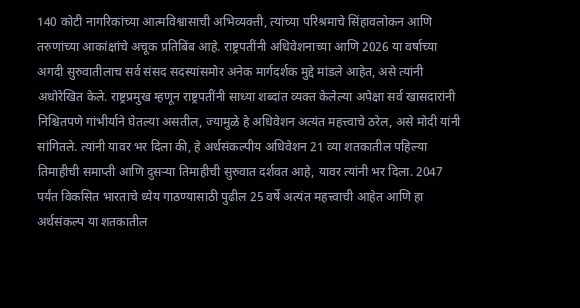140 कोटी नागरिकांच्या आत्मविश्वासाची अभिव्यक्ती, त्यांच्या परिश्रमाचे सिंहावलोकन आणि तरुणांच्या आकांक्षांचे अचूक प्रतिबिंब आहे. राष्ट्रपतींनी अधिवेशनाच्या आणि 2026 या वर्षाच्या अगदी सुरुवातीलाच सर्व संसद सदस्यांसमोर अनेक मार्गदर्शक मुद्दे मांडले आहेत, असे त्यांनी अधोरेखित केले. राष्ट्रप्रमुख म्हणून राष्ट्रपतींनी साध्या शब्दांत व्यक्त केलेल्या अपेक्षा सर्व खासदारांनी निश्चितपणे गांभीर्याने घेतल्या असतील, ज्यामुळे हे अधिवेशन अत्यंत महत्त्वाचे ठरेल, असे मोदी यांनी सांगितले. त्यांनी यावर भर दिला की, हे अर्थसंकल्पीय अधिवेशन 21 व्या शतकातील पहिल्या तिमाहीची समाप्ती आणि दुसऱ्या तिमाहीची सुरुवात दर्शवत आहे, यावर त्यांनी भर दिला. 2047 पर्यंत विकसित भारताचे ध्येय गाठण्यासाठी पुढील 25 वर्षे अत्यंत महत्त्वाची आहेत आणि हा अर्थसंकल्प या शतकातील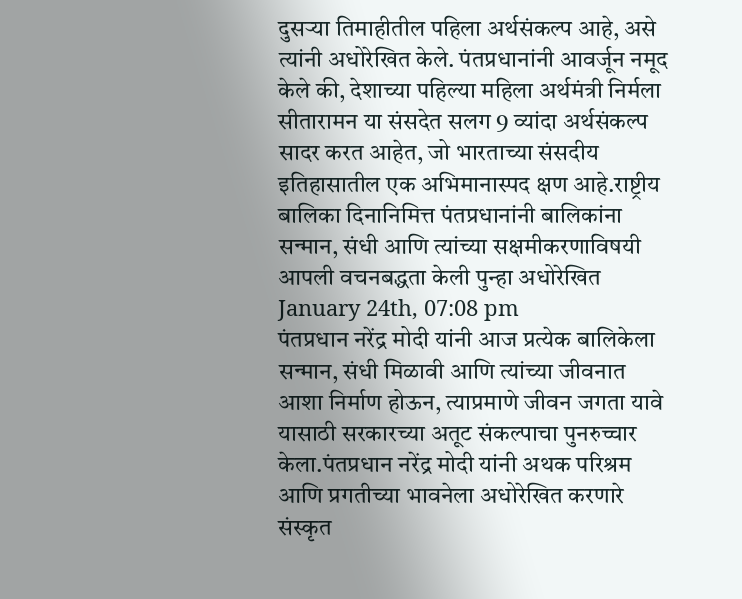दुसऱ्या तिमाहीतील पहिला अर्थसंकल्प आहे, असे त्यांनी अधोरेखित केले. पंतप्रधानांनी आवर्जून नमूद केले की, देशाच्या पहिल्या महिला अर्थमंत्री निर्मला सीतारामन या संसदेत सलग 9 व्यांदा अर्थसंकल्प सादर करत आहेत, जो भारताच्या संसदीय इतिहासातील एक अभिमानास्पद क्षण आहे.राष्ट्रीय बालिका दिनानिमित्त पंतप्रधानांनी बालिकांना सन्मान, संधी आणि त्यांच्या सक्षमीकरणाविषयी आपली वचनबद्धता केली पुन्हा अधोरेखित
January 24th, 07:08 pm
पंतप्रधान नरेंद्र मोदी यांनी आज प्रत्येक बालिकेला सन्मान, संधी मिळावी आणि त्यांच्या जीवनात आशा निर्माण होऊन, त्याप्रमाणे जीवन जगता यावे यासाठी सरकारच्या अतूट संकल्पाचा पुनरुच्चार केला.पंतप्रधान नरेंद्र मोदी यांनी अथक परिश्रम आणि प्रगतीच्या भावनेला अधोरेखित करणारे संस्कृत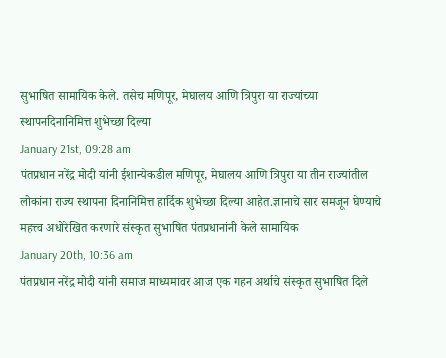सुभाषित सामायिक केले. तसेच मणिपूर, मेघालय आणि त्रिपुरा या राज्यांच्या स्थापनदिनानिमित्त शुभेच्छा दिल्या
January 21st, 09:28 am
पंतप्रधान नरेंद्र मोदी यांनी ईशान्येकडील मणिपूर, मेघालय आणि त्रिपुरा या तीन राज्यांतील लोकांना राज्य स्थापना दिनानिमित्त हार्दिक शुभेच्छा दिल्या आहेत.ज्ञानाचे सार समजून घेण्याचे महत्त्व अधोरेखित करणारे संस्कृत सुभाषित पंतप्रधानांनी केले सामायिक
January 20th, 10:36 am
पंतप्रधान नरेंद्र मोदी यांनी समाज माध्यमावर आज एक गहन अर्थाचे संस्कृत सुभाषित दिले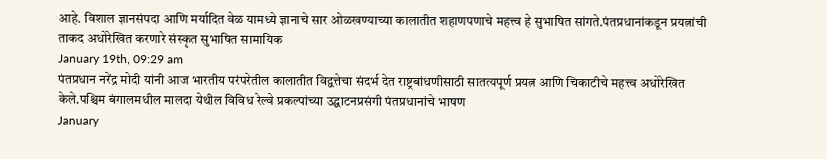आहे. विशाल ज्ञानसंपदा आणि मर्यादित वेळ यामध्ये ज्ञानाचे सार ओळखण्याच्या कालातीत शहाणपणाचे महत्त्व हे सुभाषित सांगते.पंतप्रधानांकडून प्रयत्नांची ताकद अधोरेखित करणारे संस्कृत सुभाषित सामायिक
January 19th, 09:29 am
पंतप्रधान नरेंद्र मोदी यांनी आज भारतीय परंपरेतील कालातीत विद्वत्तेचा संदर्भ देत राष्ट्रबांधणीसाठी सातत्यपूर्ण प्रयत्न आणि चिकाटीचे महत्त्व अधोरेखित केले.पश्चिम बंगालमधील मालदा येथील विविध रेल्वे प्रकल्पांच्या उद्घाटनप्रसंगी पंतप्रधानांचे भाषण
January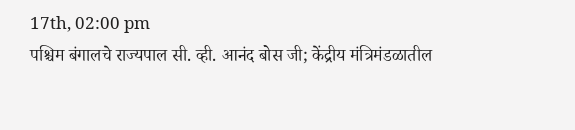17th, 02:00 pm
पश्चिम बंगालचे राज्यपाल सी. व्ही. आनंद बोस जी; केंद्रीय मंत्रिमंडळातील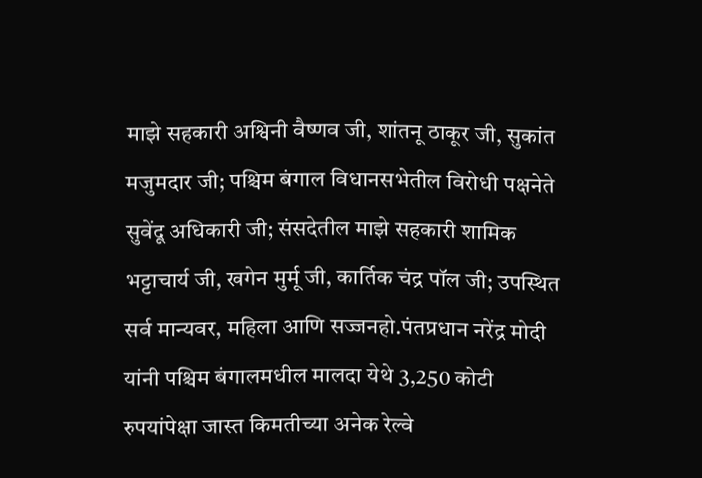माझे सहकारी अश्विनी वैष्णव जी, शांतनू ठाकूर जी, सुकांत मजुमदार जी; पश्चिम बंगाल विधानसभेतील विरोधी पक्षनेते सुवेंदू अधिकारी जी; संसदेतील माझे सहकारी शामिक भट्टाचार्य जी, खगेन मुर्मू जी, कार्तिक चंद्र पॉल जी; उपस्थित सर्व मान्यवर, महिला आणि सज्जनहो.पंतप्रधान नरेंद्र मोदी यांनी पश्चिम बंगालमधील मालदा येथे 3,250 कोटी रुपयांपेक्षा जास्त किमतीच्या अनेक रेल्वे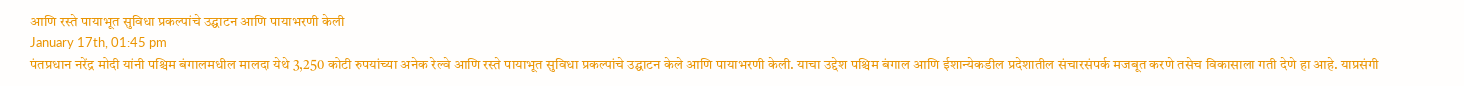आणि रस्ते पायाभूत सुविधा प्रकल्पांचे उद्घाटन आणि पायाभरणी केली
January 17th, 01:45 pm
पंतप्रधान नरेंद्र मोदी यांनी पश्चिम बंगालमधील मालदा येथे 3,250 कोटी रुपयांच्या अनेक रेल्वे आणि रस्ते पायाभूत सुविधा प्रकल्पांचे उद्घाटन केले आणि पायाभरणी केली. याचा उद्देश पश्चिम बंगाल आणि ईशान्येकडील प्रदेशातील संचारसंपर्क मजबूत करणे तसेच विकासाला गती देणे हा आहे. याप्रसंगी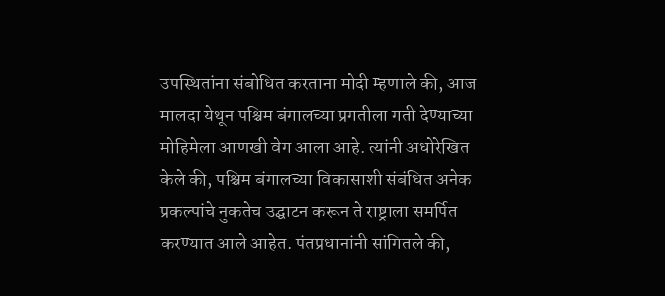उपस्थितांना संबोधित करताना मोदी म्हणाले की, आज मालदा येथून पश्चिम बंगालच्या प्रगतीला गती देण्याच्या मोहिमेला आणखी वेग आला आहे. त्यांनी अधोरेखित केले की, पश्चिम बंगालच्या विकासाशी संबंधित अनेक प्रकल्पांचे नुकतेच उद्घाटन करून ते राष्ट्राला समर्पित करण्यात आले आहेत. पंतप्रधानांनी सांगितले की,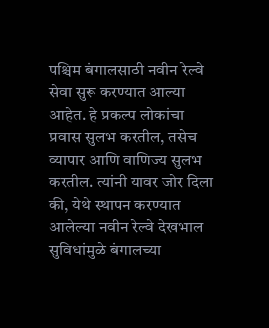पश्चिम बंगालसाठी नवीन रेल्वे सेवा सुरू करण्यात आल्या आहेत. हे प्रकल्प लोकांचा प्रवास सुलभ करतील, तसेच व्यापार आणि वाणिज्य सुलभ करतील. त्यांनी यावर जोर दिला की, येथे स्थापन करण्यात आलेल्या नवीन रेल्वे देखभाल सुविधांमुळे बंगालच्या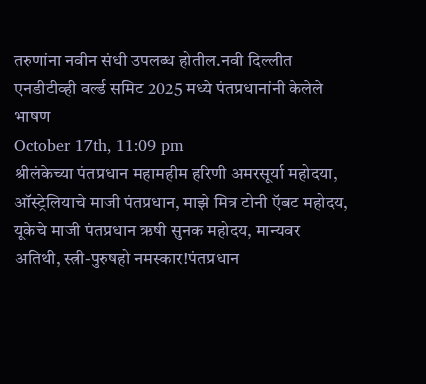तरुणांना नवीन संधी उपलब्ध होतील.नवी दिल्लीत एनडीटीव्ही वर्ल्ड समिट 2025 मध्ये पंतप्रधानांनी केलेले भाषण
October 17th, 11:09 pm
श्रीलंकेच्या पंतप्रधान महामहीम हरिणी अमरसूर्या महोदया, ऑस्ट्रेलियाचे माजी पंतप्रधान, माझे मित्र टोनी ऍबट महोदय, यूकेचे माजी पंतप्रधान ऋषी सुनक महोदय, मान्यवर अतिथी, स्त्री-पुरुषहो नमस्कार!पंतप्रधान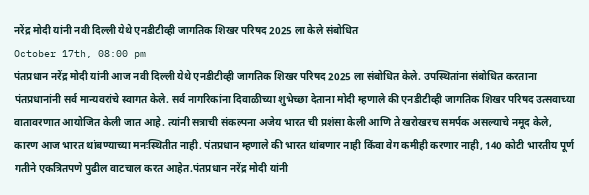नरेंद्र मोदी यांनी नवी दिल्ली येथे एनडीटीव्ही जागतिक शिखर परिषद 2025 ला केले संबोधित
October 17th, 08:00 pm
पंतप्रधान नरेंद्र मोदी यांनी आज नवी दिल्ली येथे एनडीटीव्ही जागतिक शिखर परिषद 2025 ला संबोधित केले. उपस्थितांना संबोधित करताना पंतप्रधानांनी सर्व मान्यवरांचे स्वागत केले. सर्व नागरिकांना दिवाळीच्या शुभेच्छा देताना मोदी म्हणाले की एनडीटीव्ही जागतिक शिखर परिषद उत्सवाच्या वातावरणात आयोजित केली जात आहे. त्यांनी सत्राची संकल्पना अजेय भारत ची प्रशंसा केली आणि ते खरोखरच समर्पक असल्याचे नमूद केले, कारण आज भारत थांबण्याच्या मनःस्थितीत नाही. पंतप्रधान म्हणाले की भारत थांबणार नाही किंवा वेग कमीही करणार नाही, 140 कोटी भारतीय पूर्ण गतीने एकत्रितपणे पुढील वाटचाल करत आहेत.पंतप्रधान नरेंद्र मोदी यांनी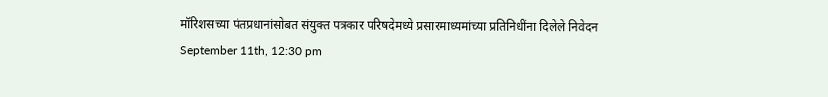मॉरिशसच्या पंतप्रधानांसोबत संयुक्त पत्रकार परिषदेमध्ये प्रसारमाध्यमांच्या प्रतिनिधींना दिलेले निवेदन
September 11th, 12:30 pm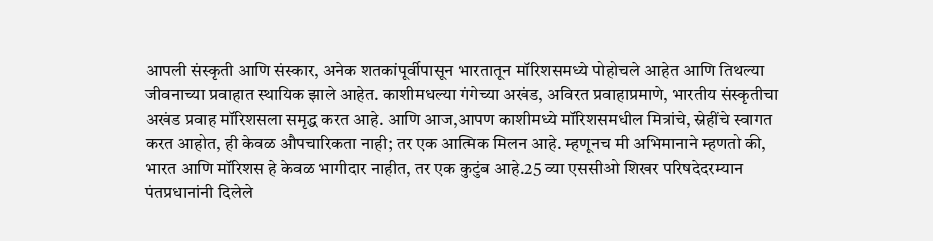आपली संस्कृती आणि संस्कार, अनेक शतकांपूर्वीपासून भारतातून मॉरिशसमध्ये पोहोचले आहेत आणि तिथल्या जीवनाच्या प्रवाहात स्थायिक झाले आहेत. काशीमधल्या गंगेच्या अखंड, अविरत प्रवाहाप्रमाणे, भारतीय संस्कृतीचा अखंड प्रवाह मॉरिशसला समृद्ध करत आहे. आणि आज,आपण काशीमध्ये मॉरिशसमधील मित्रांचे, स्नेहींचे स्वागत करत आहोत, ही केवळ औपचारिकता नाही; तर एक आत्मिक मिलन आहे. म्हणूनच मी अभिमानाने म्हणतो की, भारत आणि मॉरिशस हे केवळ भागीदार नाहीत, तर एक कुटुंब आहे.25 व्या एससीओ शिखर परिषदेदरम्यान पंतप्रधानांनी दिलेले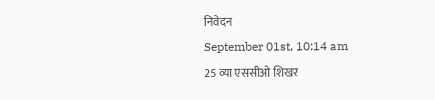निवेदन
September 01st, 10:14 am
25 व्या एससीओ शिखर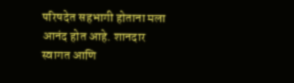परिषदेत सहभागी होताना मला आनंद होत आहे. शानदार स्वागत आणि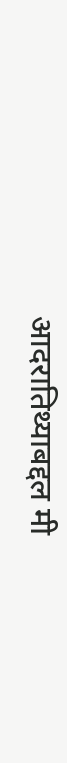आदरातिथ्याबद्दल मी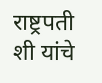राष्ट्रपती शी यांचे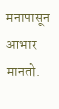मनापासून आभार मानतो.